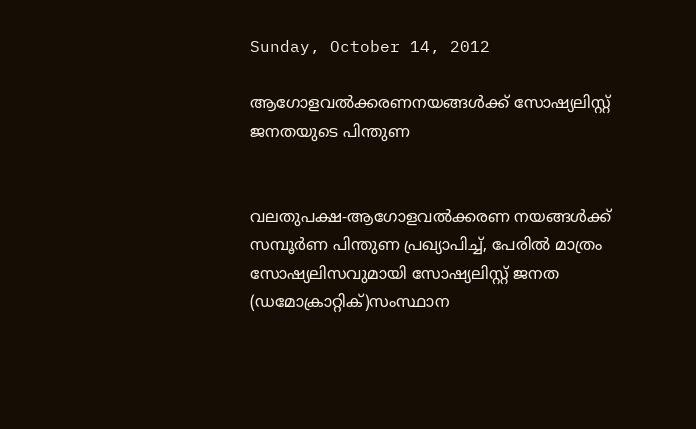Sunday, October 14, 2012

ആഗോളവല്‍ക്കരണനയങ്ങള്‍ക്ക് സോഷ്യലിസ്റ്റ് ജനതയുടെ പിന്തുണ


വലതുപക്ഷ-ആഗോളവല്‍ക്കരണ നയങ്ങള്‍ക്ക് സമ്പൂര്‍ണ പിന്തുണ പ്രഖ്യാപിച്ച്, പേരില്‍ മാത്രം സോഷ്യലിസവുമായി സോഷ്യലിസ്റ്റ് ജനത (ഡമോക്രാറ്റിക്)സംസ്ഥാന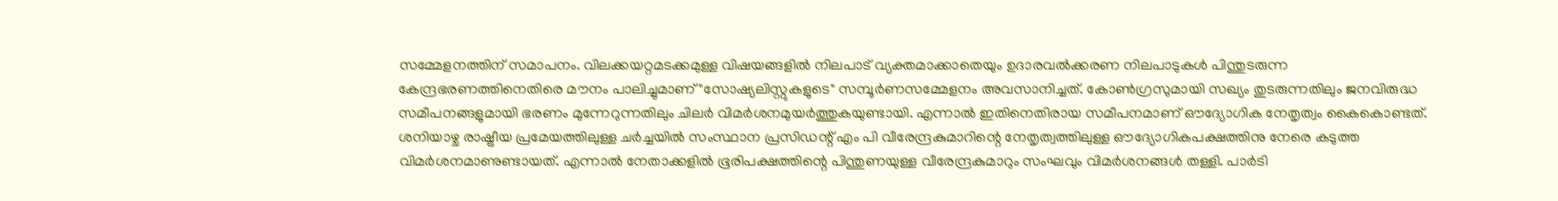സമ്മേളനത്തിന് സമാപനം. വിലക്കയറ്റമടക്കമുള്ള വിഷയങ്ങളില്‍ നിലപാട് വ്യക്തമാക്കാതെയും ഉദാരവല്‍ക്കരണ നിലപാടുകള്‍ പിന്തുടരുന്ന കേന്ദ്രഭരണത്തിനെതിരെ മൗനം പാലിച്ചുമാണ് "സോഷ്യലിസ്റ്റുകളുടെ" സമ്പൂര്‍ണസമ്മേളനം അവസാനിച്ചത്. കോണ്‍ഗ്രസുമായി സഖ്യം തുടരുന്നതിലും ജനവിരുദ്ധ സമീപനങ്ങളുമായി ഭരണം മുന്നേറുന്നതിലും ചിലര്‍ വിമര്‍ശനമുയര്‍ത്തുകയുണ്ടായി. എന്നാല്‍ ഇതിനെതിരായ സമീപനമാണ് ഔദ്യോഗിക നേതൃത്വം കൈകൊണ്ടത്. ശനിയാഴ്ച രാഷ്ട്രീയ പ്രമേയത്തിലുള്ള ചര്‍ച്ചയില്‍ സംസ്ഥാന പ്രസിഡന്റ് എം പി വീരേന്ദ്രകുമാറിന്റെ നേതൃത്വത്തിലുള്ള ഔദ്യോഗികപക്ഷത്തിനു നേരെ കടുത്ത വിമര്‍ശനമാണുണ്ടായത്. എന്നാല്‍ നേതാക്കളില്‍ ഭൂരിപക്ഷത്തിന്റെ പിന്തുണയുള്ള വീരേന്ദ്രകുമാറും സംഘവും വിമര്‍ശനങ്ങള്‍ തള്ളി. പാര്‍ടി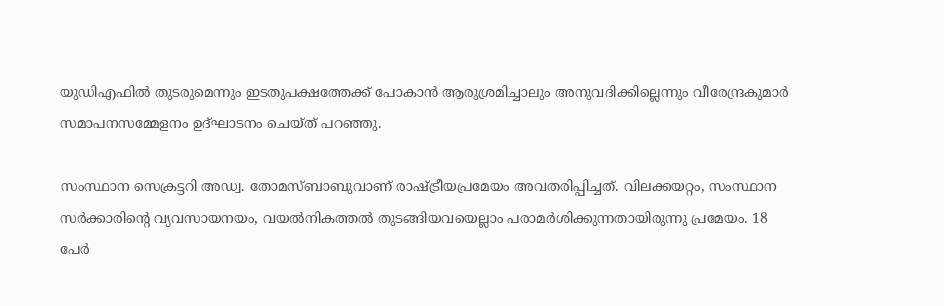യുഡിഎഫില്‍ തുടരുമെന്നും ഇടതുപക്ഷത്തേക്ക് പോകാന്‍ ആരുശ്രമിച്ചാലും അനുവദിക്കില്ലെന്നും വീരേന്ദ്രകുമാര്‍ സമാപനസമ്മേളനം ഉദ്ഘാടനം ചെയ്ത് പറഞ്ഞു.

സംസ്ഥാന സെക്രട്ടറി അഡ്വ. തോമസ്ബാബുവാണ് രാഷ്ട്രീയപ്രമേയം അവതരിപ്പിച്ചത്. വിലക്കയറ്റം, സംസ്ഥാന സര്‍ക്കാരിന്റെ വ്യവസായനയം, വയല്‍നികത്തല്‍ തുടങ്ങിയവയെല്ലാം പരാമര്‍ശിക്കുന്നതായിരുന്നു പ്രമേയം. 18 പേര്‍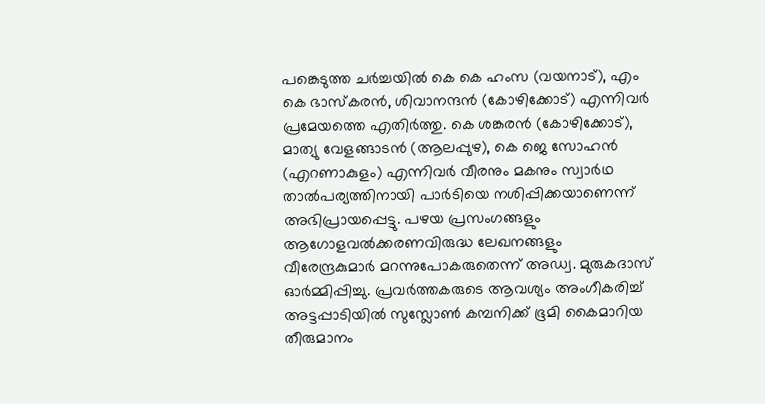പങ്കെടുത്ത ചര്‍ച്ചയില്‍ കെ കെ ഹംസ (വയനാട്), എം കെ ഭാസ്കരന്‍, ശിവാനന്ദന്‍ (കോഴിക്കോട്) എന്നിവര്‍ പ്രമേയത്തെ എതിര്‍ത്തു. കെ ശങ്കരന്‍ (കോഴിക്കോട്), മാത്യു വേളങ്ങാടന്‍ (ആലപ്പുഴ), കെ ജെ സോഹന്‍ (എറണാകുളം) എന്നിവര്‍ വീരനും മകനും സ്വാര്‍ഥ താല്‍പര്യത്തിനായി പാര്‍ടിയെ നശിപ്പിക്കയാണെന്ന് അഭിപ്രായപ്പെട്ടു. പഴയ പ്രസംഗങ്ങളും ആഗോളവല്‍ക്കരണവിരുദ്ധ ലേഖനങ്ങളും വീരേന്ദ്രകുമാര്‍ മറന്നുപോകരുതെന്ന് അഡ്വ. മുരുകദാസ് ഓര്‍മ്മിപ്പിച്ചു. പ്രവര്‍ത്തകരുടെ ആവശ്യം അംഗീകരിച്ച് അട്ടപ്പാടിയില്‍ സുസ്ലോണ്‍ കമ്പനിക്ക് ഭൂമി കൈമാറിയ തീരുമാനം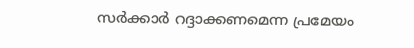സര്‍ക്കാര്‍ റദ്ദാക്കണമെന്ന പ്രമേയം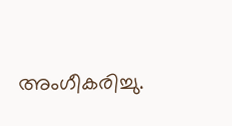അംഗീകരിച്ചു.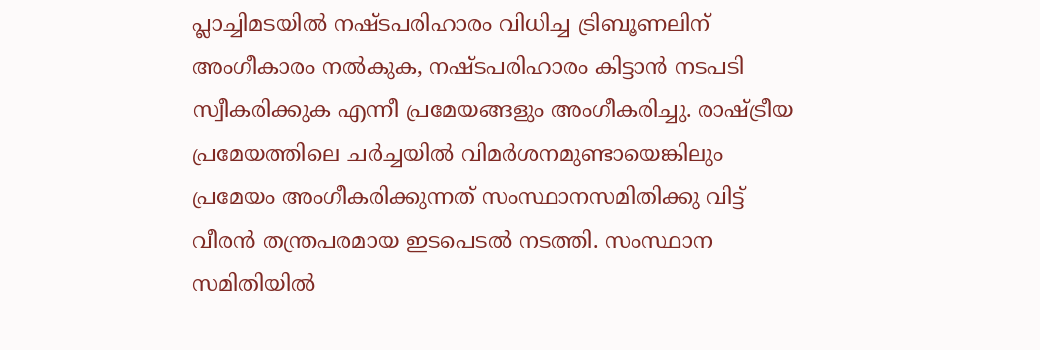പ്ലാച്ചിമടയില്‍ നഷ്ടപരിഹാരം വിധിച്ച ട്രിബൂണലിന് അംഗീകാരം നല്‍കുക, നഷ്ടപരിഹാരം കിട്ടാന്‍ നടപടി സ്വീകരിക്കുക എന്നീ പ്രമേയങ്ങളും അംഗീകരിച്ചു. രാഷ്ട്രീയ പ്രമേയത്തിലെ ചര്‍ച്ചയില്‍ വിമര്‍ശനമുണ്ടായെങ്കിലും പ്രമേയം അംഗീകരിക്കുന്നത് സംസ്ഥാനസമിതിക്കു വിട്ട് വീരന്‍ തന്ത്രപരമായ ഇടപെടല്‍ നടത്തി. സംസ്ഥാന സമിതിയില്‍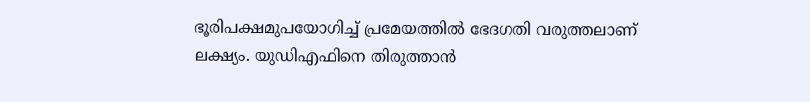ഭൂരിപക്ഷമുപയോഗിച്ച് പ്രമേയത്തില്‍ ഭേദഗതി വരുത്തലാണ് ലക്ഷ്യം. യുഡിഎഫിനെ തിരുത്താന്‍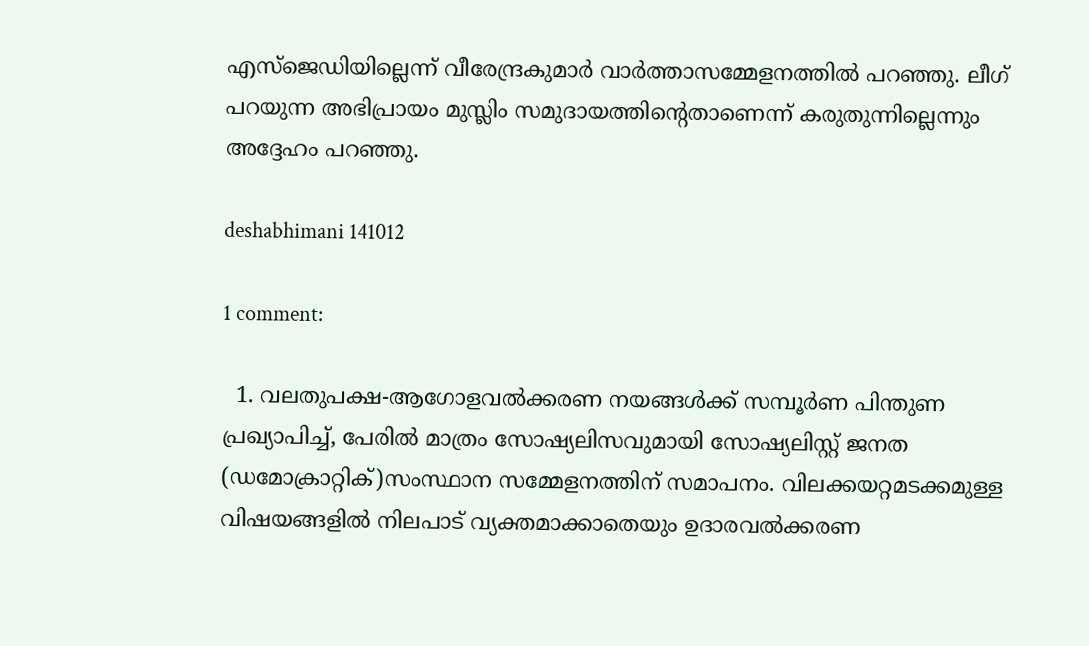എസ്ജെഡിയില്ലെന്ന് വീരേന്ദ്രകുമാര്‍ വാര്‍ത്താസമ്മേളനത്തില്‍ പറഞ്ഞു. ലീഗ് പറയുന്ന അഭിപ്രായം മുസ്ലിം സമുദായത്തിന്റെതാണെന്ന് കരുതുന്നില്ലെന്നും അദ്ദേഹം പറഞ്ഞു.

deshabhimani 141012

1 comment:

  1. വലതുപക്ഷ-ആഗോളവല്‍ക്കരണ നയങ്ങള്‍ക്ക് സമ്പൂര്‍ണ പിന്തുണ പ്രഖ്യാപിച്ച്, പേരില്‍ മാത്രം സോഷ്യലിസവുമായി സോഷ്യലിസ്റ്റ് ജനത (ഡമോക്രാറ്റിക്)സംസ്ഥാന സമ്മേളനത്തിന് സമാപനം. വിലക്കയറ്റമടക്കമുള്ള വിഷയങ്ങളില്‍ നിലപാട് വ്യക്തമാക്കാതെയും ഉദാരവല്‍ക്കരണ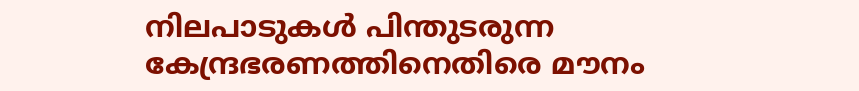നിലപാടുകള്‍ പിന്തുടരുന്ന കേന്ദ്രഭരണത്തിനെതിരെ മൗനം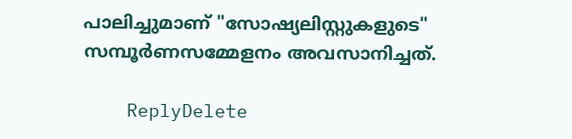പാലിച്ചുമാണ് "സോഷ്യലിസ്റ്റുകളുടെ" സമ്പൂര്‍ണസമ്മേളനം അവസാനിച്ചത്.

    ReplyDelete